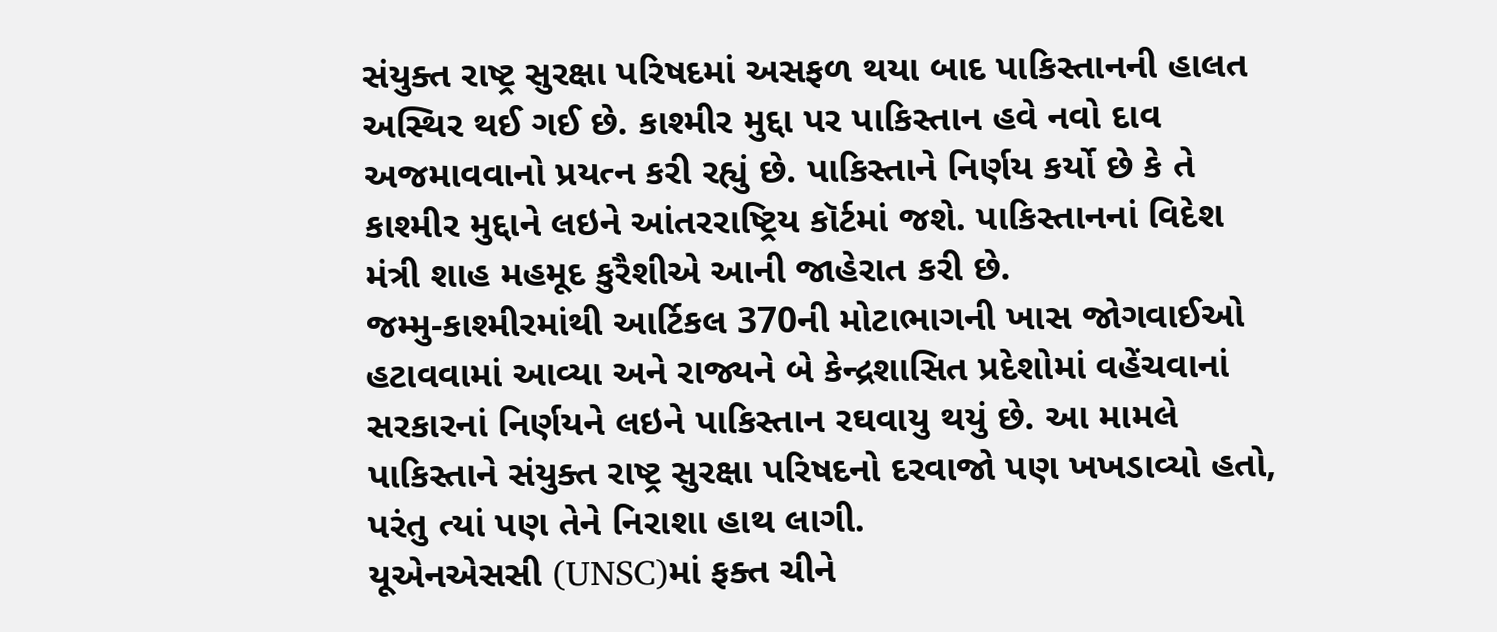સંયુક્ત રાષ્ટ્ર સુરક્ષા પરિષદમાં અસફળ થયા બાદ પાકિસ્તાનની હાલત અસ્થિર થઈ ગઈ છે. કાશ્મીર મુદ્દા પર પાકિસ્તાન હવે નવો દાવ અજમાવવાનો પ્રયત્ન કરી રહ્યું છે. પાકિસ્તાને નિર્ણય કર્યો છે કે તે કાશ્મીર મુદ્દાને લઇને આંતરરાષ્ટ્રિય કૉર્ટમાં જશે. પાકિસ્તાનનાં વિદેશ મંત્રી શાહ મહમૂદ કુરૈશીએ આની જાહેરાત કરી છે.
જમ્મુ-કાશ્મીરમાંથી આર્ટિકલ 370ની મોટાભાગની ખાસ જોગવાઈઓ હટાવવામાં આવ્યા અને રાજ્યને બે કેન્દ્રશાસિત પ્રદેશોમાં વહેંચવાનાં સરકારનાં નિર્ણયને લઇને પાકિસ્તાન રઘવાયુ થયું છે. આ મામલે પાકિસ્તાને સંયુક્ત રાષ્ટ્ર સુરક્ષા પરિષદનો દરવાજો પણ ખખડાવ્યો હતો, પરંતુ ત્યાં પણ તેને નિરાશા હાથ લાગી.
યૂએનએસસી (UNSC)માં ફક્ત ચીને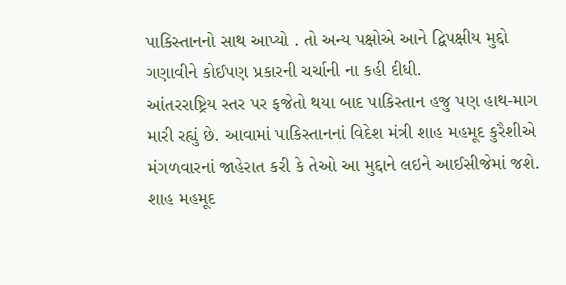પાકિસ્તાનનો સાથ આપ્યો . તો અન્ય પક્ષોએ આને દ્વિપક્ષીય મુદ્દો ગણાવીને કોઈપણ પ્રકારની ચર્ચાની ના કહી દીધી.
આંતરરાષ્ટ્રિય સ્તર પર ફજેતો થયા બાદ પાકિસ્તાન હજુ પણ હાથ-માગ મારી રહ્યું છે. આવામાં પાકિસ્તાનનાં વિદેશ મંત્રી શાહ મહમૂદ કુરૈશીએ મંગળવારનાં જાહેરાત કરી કે તેઓ આ મુદ્દાને લઇને આઈસીજેમાં જશે. શાહ મહમૂદ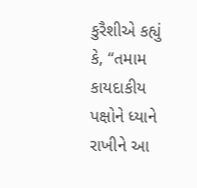કુરૈશીએ કહ્યું કે, “તમામ કાયદાકીય પક્ષોને ધ્યાને રાખીને આ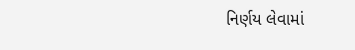નિર્ણય લેવામાં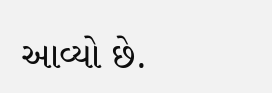આવ્યો છે.